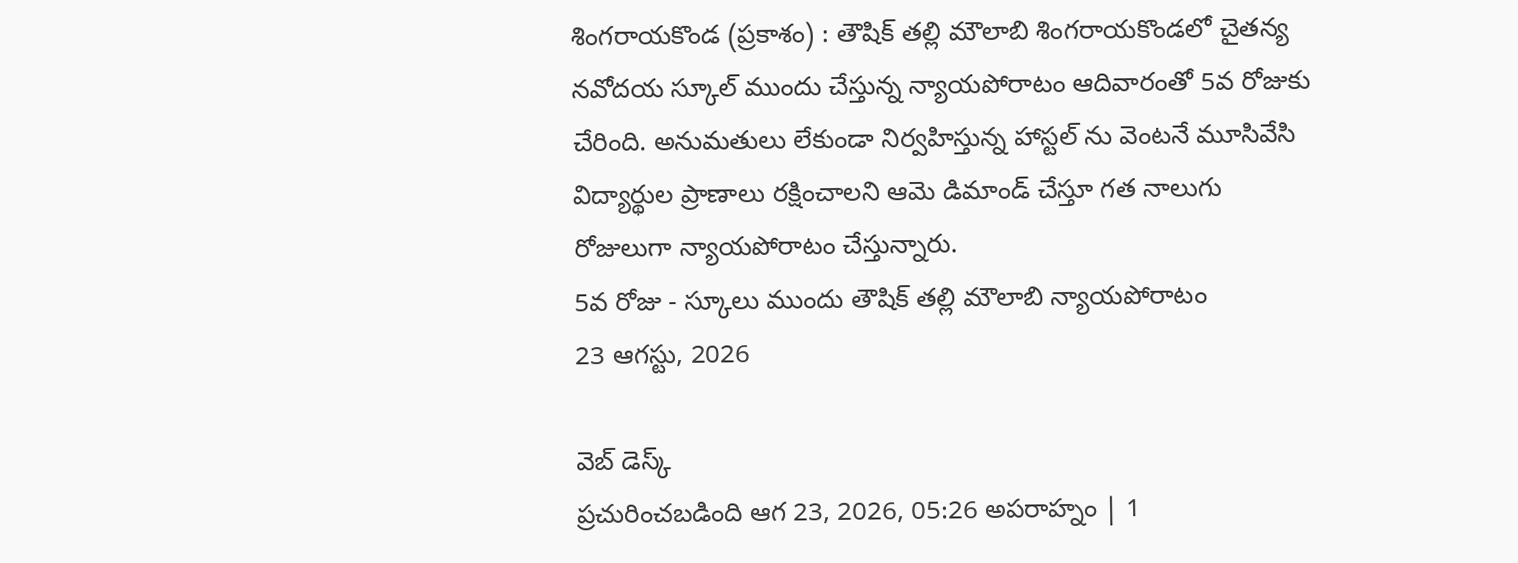శింగరాయకొండ (ప్రకాశం) : తౌషిక్ తల్లి మౌలాబి శింగరాయకొండలో చైతన్య నవోదయ స్కూల్ ముందు చేస్తున్న న్యాయపోరాటం ఆదివారంతో 5వ రోజుకు చేరింది. అనుమతులు లేకుండా నిర్వహిస్తున్న హాస్టల్ ను వెంటనే మూసివేసి విద్యార్థుల ప్రాణాలు రక్షించాలని ఆమె డిమాండ్ చేస్తూ గత నాలుగు రోజులుగా న్యాయపోరాటం చేస్తున్నారు.
5వ రోజు - స్కూలు ముందు తౌషిక్ తల్లి మౌలాబి న్యాయపోరాటం
23 ఆగస్టు, 2026

వెబ్ డెస్క్
ప్రచురించబడింది ఆగ 23, 2026, 05:26 అపరాహ్నం | 1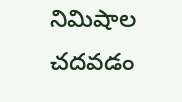నిమిషాల చదవడం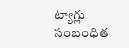ట్యాగ్లు
సంబంధిత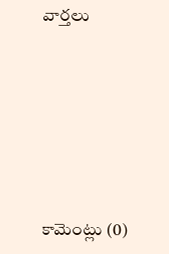వార్తలు







కామెంట్లు (0)